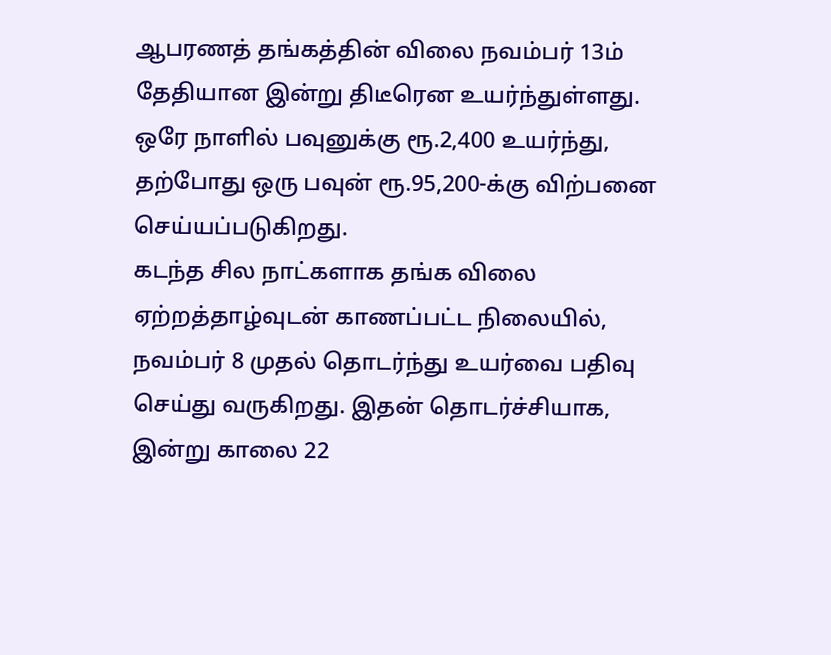ஆபரணத் தங்கத்தின் விலை நவம்பர் 13ம் தேதியான இன்று திடீரென உயர்ந்துள்ளது. ஒரே நாளில் பவுனுக்கு ரூ.2,400 உயர்ந்து, தற்போது ஒரு பவுன் ரூ.95,200-க்கு விற்பனை செய்யப்படுகிறது.
கடந்த சில நாட்களாக தங்க விலை ஏற்றத்தாழ்வுடன் காணப்பட்ட நிலையில், நவம்பர் 8 முதல் தொடர்ந்து உயர்வை பதிவு செய்து வருகிறது. இதன் தொடர்ச்சியாக, இன்று காலை 22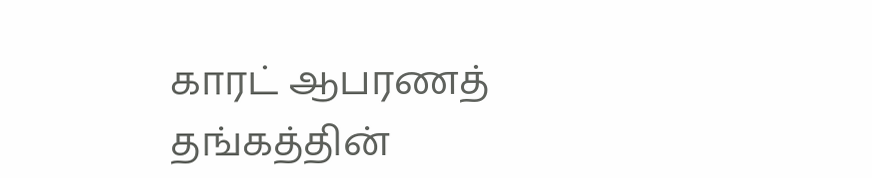காரட் ஆபரணத் தங்கத்தின்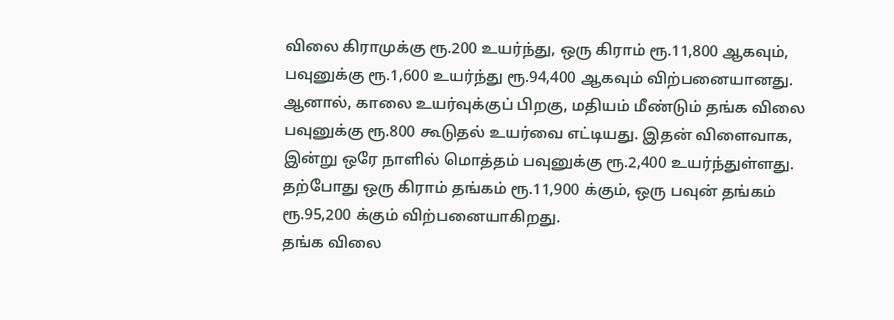விலை கிராமுக்கு ரூ.200 உயர்ந்து, ஒரு கிராம் ரூ.11,800 ஆகவும், பவுனுக்கு ரூ.1,600 உயர்ந்து ரூ.94,400 ஆகவும் விற்பனையானது.
ஆனால், காலை உயர்வுக்குப் பிறகு, மதியம் மீண்டும் தங்க விலை பவுனுக்கு ரூ.800 கூடுதல் உயர்வை எட்டியது. இதன் விளைவாக, இன்று ஒரே நாளில் மொத்தம் பவுனுக்கு ரூ.2,400 உயர்ந்துள்ளது. தற்போது ஒரு கிராம் தங்கம் ரூ.11,900 க்கும், ஒரு பவுன் தங்கம் ரூ.95,200 க்கும் விற்பனையாகிறது.
தங்க விலை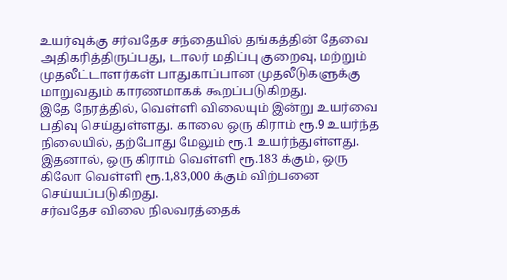உயர்வுக்கு சர்வதேச சந்தையில் தங்கத்தின் தேவை அதிகரித்திருப்பது, டாலர் மதிப்பு குறைவு, மற்றும் முதலீட்டாளர்கள் பாதுகாப்பான முதலீடுகளுக்கு மாறுவதும் காரணமாகக் கூறப்படுகிறது.
இதே நேரத்தில், வெள்ளி விலையும் இன்று உயர்வை பதிவு செய்துள்ளது. காலை ஒரு கிராம் ரூ.9 உயர்ந்த நிலையில், தற்போது மேலும் ரூ.1 உயர்ந்துள்ளது. இதனால், ஒரு கிராம் வெள்ளி ரூ.183 க்கும், ஒரு கிலோ வெள்ளி ரூ.1,83,000 க்கும் விற்பனை செய்யப்படுகிறது.
சர்வதேச விலை நிலவரத்தைக்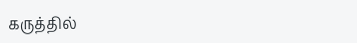கருத்தில்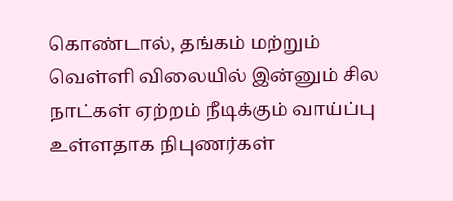கொண்டால், தங்கம் மற்றும் வெள்ளி விலையில் இன்னும் சில நாட்கள் ஏற்றம் நீடிக்கும் வாய்ப்பு உள்ளதாக நிபுணர்கள்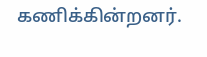கணிக்கின்றனர்.